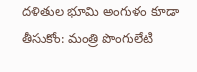దళితుల భూమి అంగుళం కూడా తీసుకోం: మంత్రి పొంగులేటి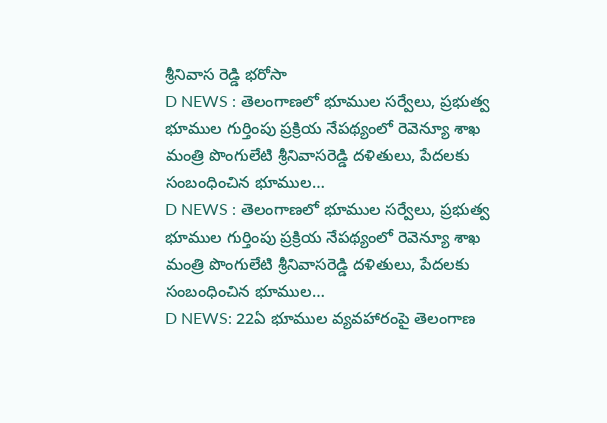శ్రీనివాస రెడ్డి భరోసా
D NEWS : తెలంగాణలో భూముల సర్వేలు, ప్రభుత్వ భూముల గుర్తింపు ప్రక్రియ నేపథ్యంలో రెవెన్యూ శాఖ మంత్రి పొంగులేటి శ్రీనివాసరెడ్డి దళితులు, పేదలకు సంబంధించిన భూముల…
D NEWS : తెలంగాణలో భూముల సర్వేలు, ప్రభుత్వ భూముల గుర్తింపు ప్రక్రియ నేపథ్యంలో రెవెన్యూ శాఖ మంత్రి పొంగులేటి శ్రీనివాసరెడ్డి దళితులు, పేదలకు సంబంధించిన భూముల…
D NEWS: 22ఏ భూముల వ్యవహారంపై తెలంగాణ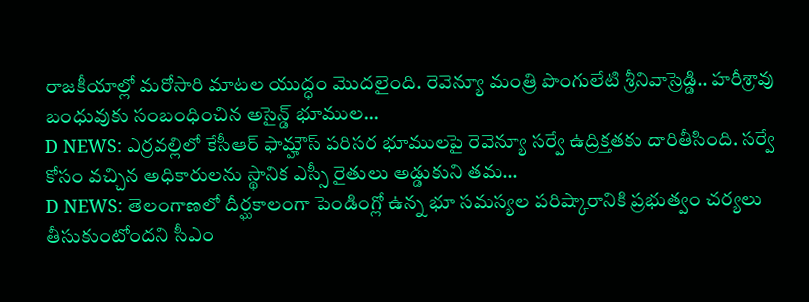రాజకీయాల్లో మరోసారి మాటల యుద్ధం మొదలైంది. రెవెన్యూ మంత్రి పొంగులేటి శ్రీనివాస్రెడ్డి.. హరీశ్రావు బంధువుకు సంబంధించిన అసైన్డ్ భూముల…
D NEWS: ఎర్రవల్లిలో కేసీఆర్ ఫామ్హౌస్ పరిసర భూములపై రెవెన్యూ సర్వే ఉద్రిక్తతకు దారితీసింది. సర్వే కోసం వచ్చిన అధికారులను స్థానిక ఎస్సీ రైతులు అడ్డుకుని తమ…
D NEWS: తెలంగాణలో దీర్ఘకాలంగా పెండింగ్లో ఉన్న భూ సమస్యల పరిష్కారానికి ప్రభుత్వం చర్యలు తీసుకుంటోందని సీఎం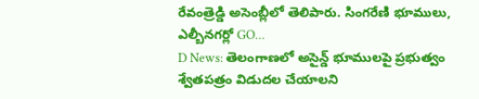రేవంత్రెడ్డి అసెంబ్లీలో తెలిపారు. సింగరేణి భూములు, ఎల్బీనగర్లో GO…
D News: తెలంగాణలో అసైన్డ్ భూములపై ప్రభుత్వం శ్వేతపత్రం విడుదల చేయాలని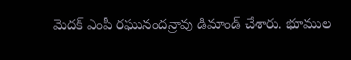మెదక్ ఎంపీ రఘునందన్రావు డిమాండ్ చేశారు. భూముల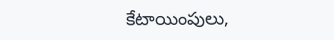కేటాయింపులు,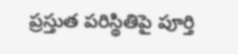ప్రస్తుత పరిస్థితిపై పూర్తి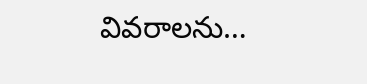వివరాలను…